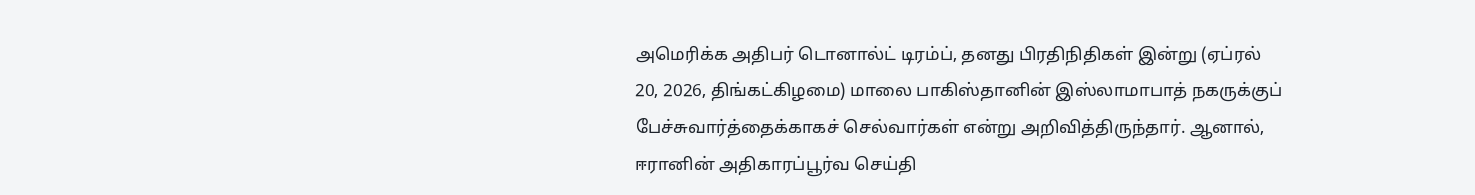அமெரிக்க அதிபர் டொனால்ட் டிரம்ப், தனது பிரதிநிதிகள் இன்று (ஏப்ரல் 20, 2026, திங்கட்கிழமை) மாலை பாகிஸ்தானின் இஸ்லாமாபாத் நகருக்குப் பேச்சுவார்த்தைக்காகச் செல்வார்கள் என்று அறிவித்திருந்தார். ஆனால், ஈரானின் அதிகாரப்பூர்வ செய்தி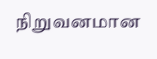நிறுவனமான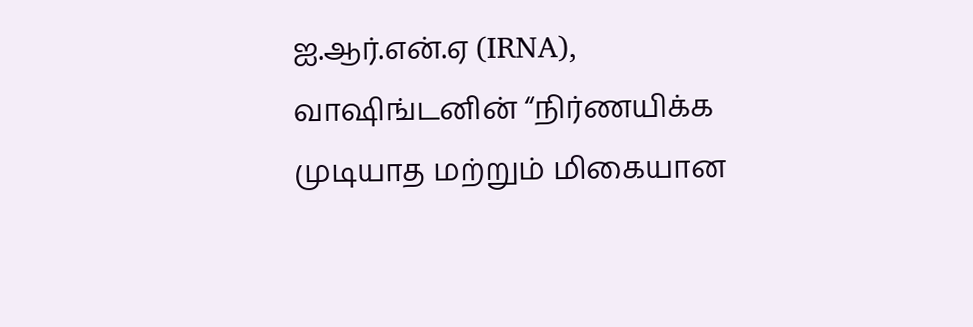ஐ.ஆர்.என்.ஏ (IRNA), வாஷிங்டனின் “நிர்ணயிக்க முடியாத மற்றும் மிகையான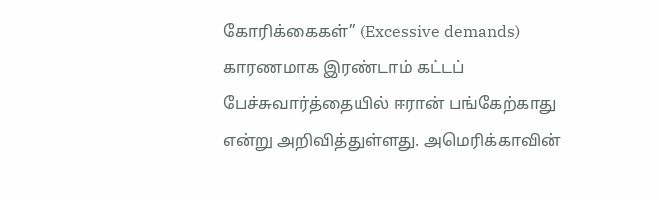கோரிக்கைகள்” (Excessive demands) காரணமாக இரண்டாம் கட்டப் பேச்சுவார்த்தையில் ஈரான் பங்கேற்காது என்று அறிவித்துள்ளது. அமெரிக்காவின்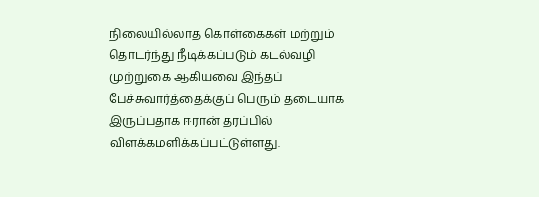நிலையில்லாத கொள்கைகள் மற்றும் தொடர்ந்து நீடிக்கப்படும் கடல்வழி முற்றுகை ஆகியவை இந்தப் பேச்சுவார்த்தைக்குப் பெரும் தடையாக இருப்பதாக ஈரான் தரப்பில் விளக்கமளிக்கப்பட்டுள்ளது.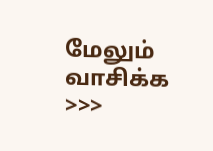மேலும் வாசிக்க >>>